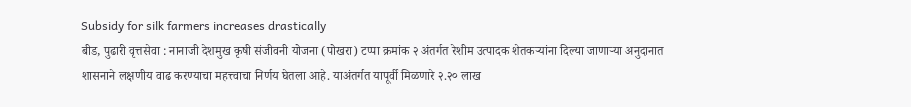Subsidy for silk farmers increases drastically
बीड, पुढारी वृत्तसेवा : नानाजी देशमुख कृषी संजीवनी योजना (पोखरा) टप्पा क्रमांक २ अंतर्गत रेशीम उत्पादक शेतकऱ्यांना दिल्या जाणाऱ्या अनुदानात शासनाने लक्षणीय वाढ करण्याचा महत्त्वाचा निर्णय घेतला आहे. याअंतर्गत यापूर्वी मिळणारे २.२० लाख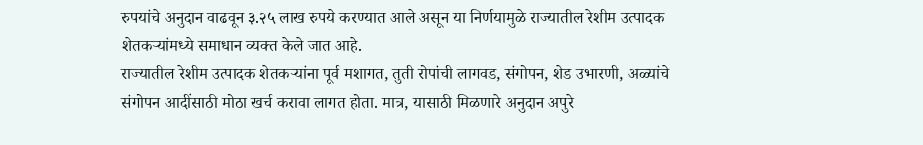रुपयांचे अनुदान वाढवून ३.२५ लाख रुपये करण्यात आले असून या निर्णयामुळे राज्यातील रेशीम उत्पादक शेतकऱ्यांमध्ये समाधान व्यक्त केले जात आहे.
राज्यातील रेशीम उत्पादक शेतकऱ्यांना पूर्व मशागत, तुती रोपांची लागवड, संगोपन, शेड उभारणी, अळ्यांचे संगोपन आदींसाठी मोठा खर्च करावा लागत होता. मात्र, यासाठी मिळणारे अनुदान अपुरे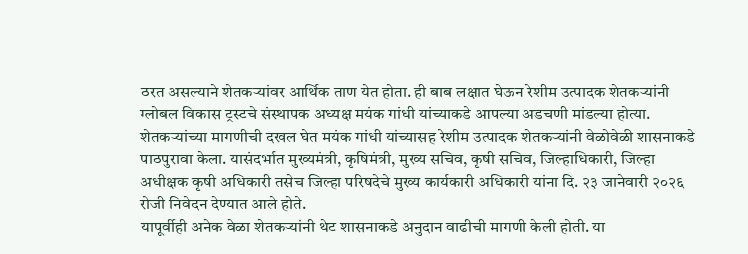ठरत असल्याने शेतकऱ्यांवर आर्थिक ताण येत होता. ही बाब लक्षात घेऊन रेशीम उत्पादक शेतकऱ्यांनी ग्लोबल विकास ट्रस्टचे संस्थापक अध्यक्ष मयंक गांधी यांच्याकडे आपल्या अडचणी मांडल्या होत्या.
शेतकऱ्यांच्या मागणीची दखल घेत मयंक गांधी यांच्यासह रेशीम उत्पादक शेतकऱ्यांनी वेळोवेळी शासनाकडे पाठपुरावा केला. यासंदर्भात मुख्यमंत्री, कृषिमंत्री, मुख्य सचिव, कृषी सचिव, जिल्हाधिकारी, जिल्हा अधीक्षक कृषी अधिकारी तसेच जिल्हा परिषदेचे मुख्य कार्यकारी अधिकारी यांना दि. २३ जानेवारी २०२६ रोजी निवेदन देण्यात आले होते.
यापूर्वीही अनेक वेळा शेतकऱ्यांनी थेट शासनाकडे अनुदान वाढीची मागणी केली होती. या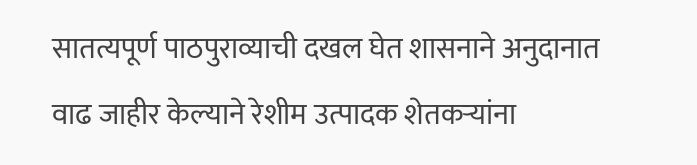सातत्यपूर्ण पाठपुराव्याची दखल घेत शासनाने अनुदानात वाढ जाहीर केल्याने रेशीम उत्पादक शेतकऱ्यांना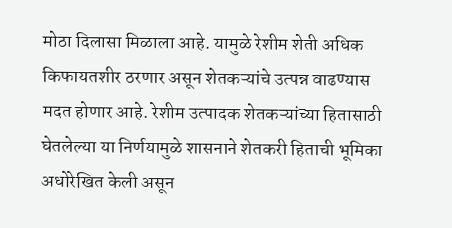मोठा दिलासा मिळाला आहे. यामुळे रेशीम शेती अधिक किफायतशीर ठरणार असून शेतकऱ्यांचे उत्पन्न वाढण्यास मदत होणार आहे. रेशीम उत्पादक शेतकऱ्यांच्या हितासाठी घेतलेल्या या निर्णयामुळे शासनाने शेतकरी हिताची भूमिका अधोरेखित केली असून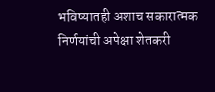भविष्यातही अशाच सकारात्मक निर्णयांची अपेक्षा शेतकरी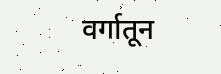वर्गातून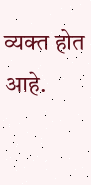व्यक्त होत आहे.